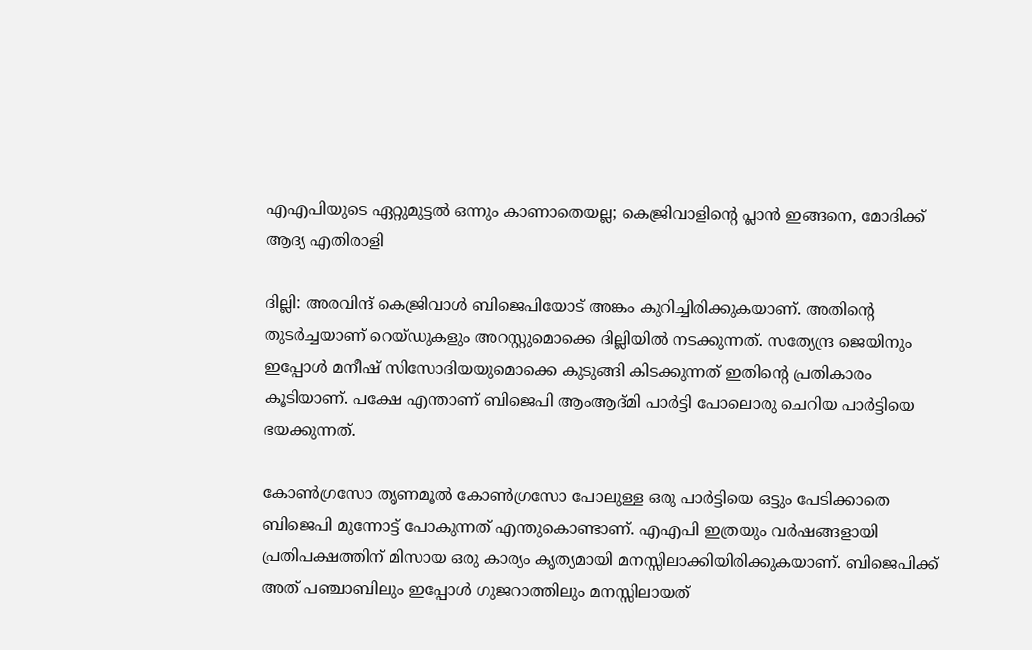എഎപിയുടെ ഏറ്റുമുട്ടല്‍ ഒന്നും കാണാതെയല്ല; കെജ്രിവാളിന്റെ പ്ലാന്‍ ഇങ്ങനെ, മോദിക്ക് ആദ്യ എതിരാളി

ദില്ലി: അരവിന്ദ് കെജ്രിവാള്‍ ബിജെപിയോട് അങ്കം കുറിച്ചിരിക്കുകയാണ്. അതിന്റെ തുടര്‍ച്ചയാണ് റെയ്ഡുകളും അറസ്റ്റുമൊക്കെ ദില്ലിയില്‍ നടക്കുന്നത്. സത്യേന്ദ്ര ജെയിനും ഇപ്പോള്‍ മനീഷ് സിസോദിയയുമൊക്കെ കുടുങ്ങി കിടക്കുന്നത് ഇതിന്റെ പ്രതികാരം കൂടിയാണ്. പക്ഷേ എന്താണ് ബിജെപി ആംആദ്മി പാര്‍ട്ടി പോലൊരു ചെറിയ പാര്‍ട്ടിയെ ഭയക്കുന്നത്.

കോണ്‍ഗ്രസോ തൃണമൂല്‍ കോണ്‍ഗ്രസോ പോലുള്ള ഒരു പാര്‍ട്ടിയെ ഒട്ടും പേടിക്കാതെ ബിജെപി മുന്നോട്ട് പോകുന്നത് എന്തുകൊണ്ടാണ്. എഎപി ഇത്രയും വര്‍ഷങ്ങളായി പ്രതിപക്ഷത്തിന് മിസായ ഒരു കാര്യം കൃത്യമായി മനസ്സിലാക്കിയിരിക്കുകയാണ്. ബിജെപിക്ക് അത് പഞ്ചാബിലും ഇപ്പോള്‍ ഗുജറാത്തിലും മനസ്സിലായത്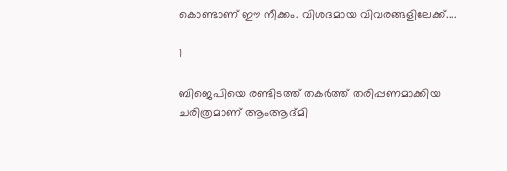കൊണ്ടാണ് ഈ നീക്കം. വിശദമായ വിവരങ്ങളിലേക്ക്....

1

ബിജെപിയെ രണ്ടിടത്ത് തകര്‍ത്ത് തരിപ്പണമാക്കിയ ചരിത്രമാണ് ആംആദ്മി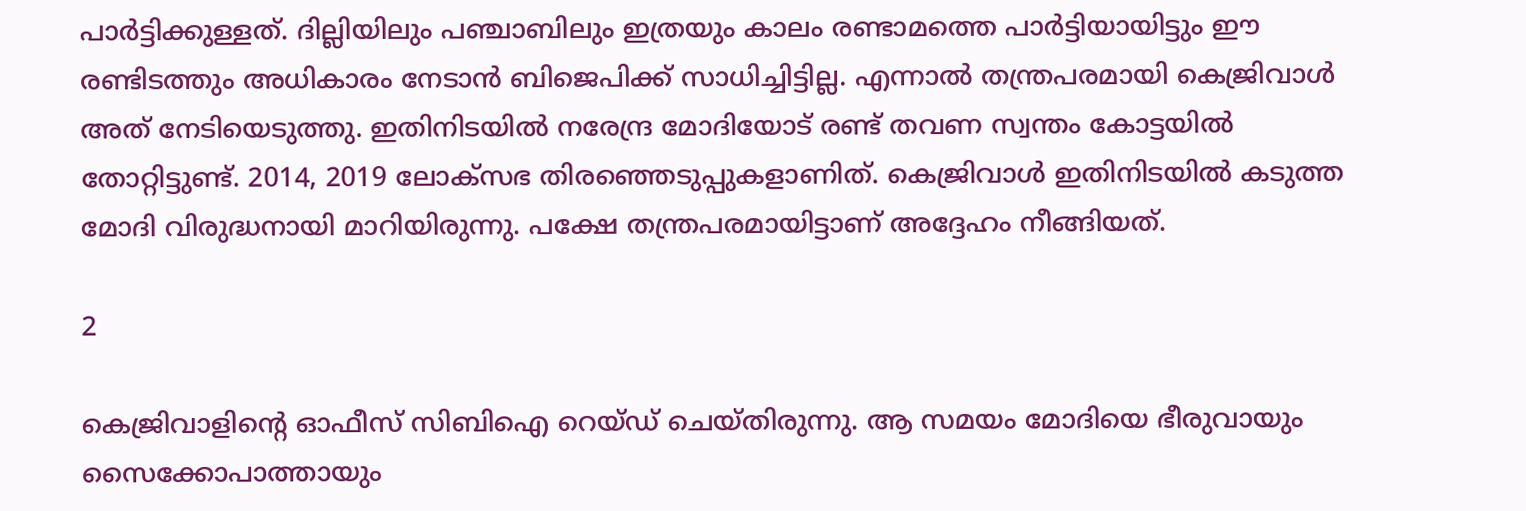പാര്‍ട്ടിക്കുള്ളത്. ദില്ലിയിലും പഞ്ചാബിലും ഇത്രയും കാലം രണ്ടാമത്തെ പാര്‍ട്ടിയായിട്ടും ഈ രണ്ടിടത്തും അധികാരം നേടാന്‍ ബിജെപിക്ക് സാധിച്ചിട്ടില്ല. എന്നാല്‍ തന്ത്രപരമായി കെജ്രിവാള്‍ അത് നേടിയെടുത്തു. ഇതിനിടയില്‍ നരേന്ദ്ര മോദിയോട് രണ്ട് തവണ സ്വന്തം കോട്ടയില്‍ തോറ്റിട്ടുണ്ട്. 2014, 2019 ലോക്‌സഭ തിരഞ്ഞെടുപ്പുകളാണിത്. കെജ്രിവാള്‍ ഇതിനിടയില്‍ കടുത്ത മോദി വിരുദ്ധനായി മാറിയിരുന്നു. പക്ഷേ തന്ത്രപരമായിട്ടാണ് അദ്ദേഹം നീങ്ങിയത്.

2

കെജ്രിവാളിന്റെ ഓഫീസ് സിബിഐ റെയ്ഡ് ചെയ്തിരുന്നു. ആ സമയം മോദിയെ ഭീരുവായും സൈക്കോപാത്തായും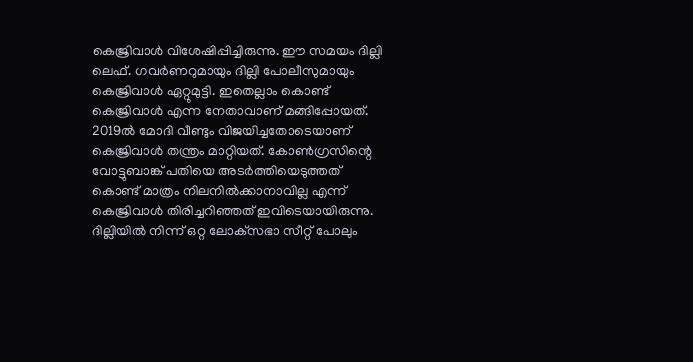കെജ്രിവാള്‍ വിശേഷിപ്പിച്ചിരുന്നു. ഈ സമയം ദില്ലി ലെഫ്. ഗവര്‍ണറുമായും ദില്ലി പോലീസുമായും കെജ്രിവാള്‍ ഏറ്റുമുട്ടി. ഇതെല്ലാം കൊണ്ട് കെജ്രിവാള്‍ എന്ന നേതാവാണ് മങ്ങിപ്പോയത്. 2019ല്‍ മോദി വീണ്ടും വിജയിച്ചതോടെയാണ് കെജ്രിവാള്‍ തന്ത്രം മാറ്റിയത്. കോണ്‍ഗ്രസിന്റെ വോട്ടുബാങ്ക് പതിയെ അടര്‍ത്തിയെടുത്തത് കൊണ്ട് മാത്രം നിലനില്‍ക്കാനാവില്ല എന്ന് കെജ്രിവാള്‍ തിരിച്ചറിഞ്ഞത് ഇവിടെയായിരുന്നു. ദില്ലിയില്‍ നിന്ന് ഒറ്റ ലോക്‌സഭാ സീറ്റ് പോലും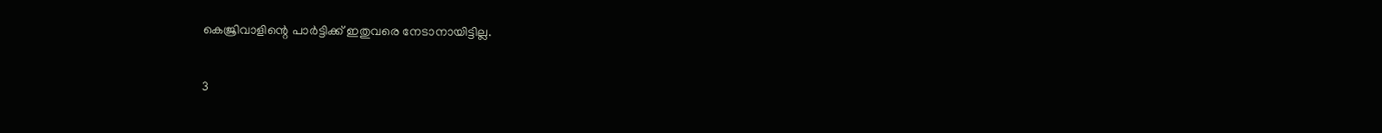കെജ്രിവാളിന്റെ പാര്‍ട്ടിക്ക് ഇതുവരെ നേടാനായിട്ടില്ല.

3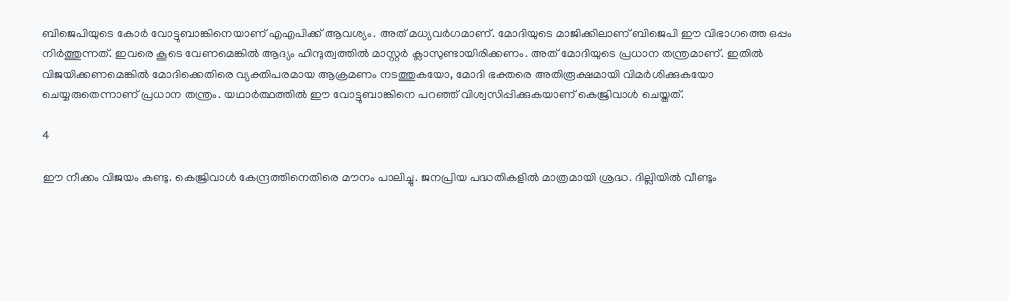ബിജെപിയുടെ കോര്‍ വോട്ടുബാങ്കിനെയാണ് എഎപിക്ക് ആവശ്യം. അത് മധ്യവര്‍ഗമാണ്. മോദിയുടെ മാജിക്കിലാണ് ബിജെപി ഈ വിഭാഗത്തെ ഒപ്പം നിര്‍ത്തുന്നത്. ഇവരെ കൂടെ വേണമെങ്കില്‍ ആദ്യം ഹിന്ദുത്വത്തില്‍ മാസ്റ്റര്‍ ക്ലാസുണ്ടായിരിക്കണം. അത് മോദിയുടെ പ്രധാന തന്ത്രമാണ്. ഇതില്‍ വിജയിക്കണമെങ്കില്‍ മോദിക്കെതിരെ വ്യക്തിപരമായ ആക്രമണം നടത്തുകയോ, മോദി ഭക്തരെ അതിരൂക്ഷമായി വിമര്‍ശിക്കുകയോ ചെയ്യരുതെന്നാണ് പ്രധാന തന്ത്രം. യഥാര്‍ത്ഥത്തില്‍ ഈ വോട്ടുബാങ്കിനെ പറഞ്ഞ് വിശ്വസിപ്പിക്കുകയാണ് കെജ്രിവാള്‍ ചെയ്തത്.

4

ഈ നീക്കം വിജയം കണ്ടു. കെജ്രിവാള്‍ കേന്ദ്രത്തിനെതിരെ മൗനം പാലിച്ചു. ജനപ്രിയ പദ്ധതികളില്‍ മാത്രമായി ശ്രദ്ധ. ദില്ലിയില്‍ വീണ്ടും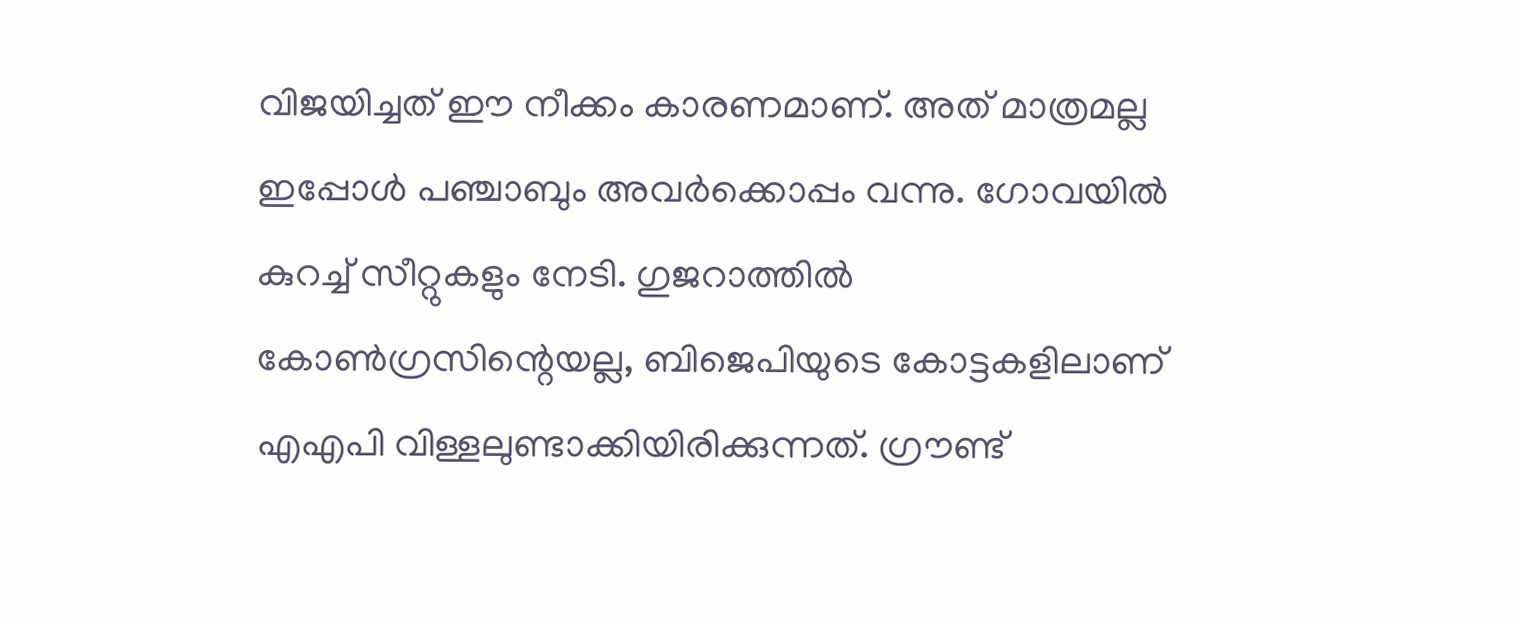വിജയിച്ചത് ഈ നീക്കം കാരണമാണ്. അത് മാത്രമല്ല ഇപ്പോള്‍ പഞ്ചാബും അവര്‍ക്കൊപ്പം വന്നു. ഗോവയില്‍ കുറച്ച് സീറ്റുകളും നേടി. ഗുജറാത്തില്‍ കോണ്‍ഗ്രസിന്റെയല്ല, ബിജെപിയുടെ കോട്ടകളിലാണ് എഎപി വിള്ളലുണ്ടാക്കിയിരിക്കുന്നത്. ഗ്രൗണ്ട്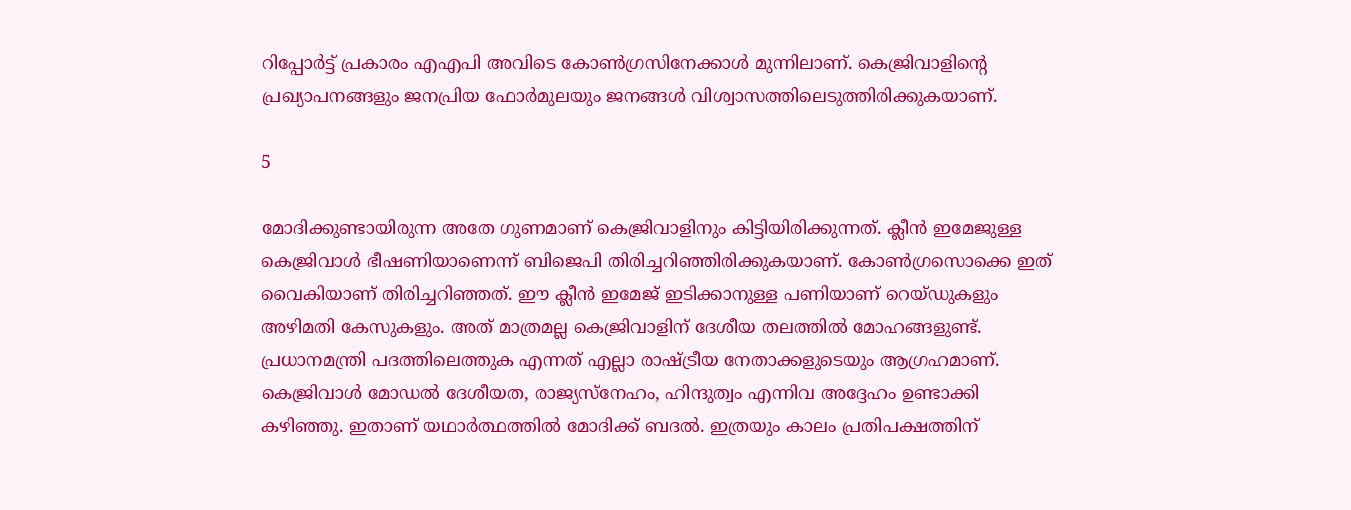റിപ്പോര്‍ട്ട് പ്രകാരം എഎപി അവിടെ കോണ്‍ഗ്രസിനേക്കാള്‍ മുന്നിലാണ്. കെജ്രിവാളിന്റെ പ്രഖ്യാപനങ്ങളും ജനപ്രിയ ഫോര്‍മുലയും ജനങ്ങള്‍ വിശ്വാസത്തിലെടുത്തിരിക്കുകയാണ്.

5

മോദിക്കുണ്ടായിരുന്ന അതേ ഗുണമാണ് കെജ്രിവാളിനും കിട്ടിയിരിക്കുന്നത്. ക്ലീന്‍ ഇമേജുള്ള കെജ്രിവാള്‍ ഭീഷണിയാണെന്ന് ബിജെപി തിരിച്ചറിഞ്ഞിരിക്കുകയാണ്. കോണ്‍ഗ്രസൊക്കെ ഇത് വൈകിയാണ് തിരിച്ചറിഞ്ഞത്. ഈ ക്ലീന്‍ ഇമേജ് ഇടിക്കാനുള്ള പണിയാണ് റെയ്ഡുകളും അഴിമതി കേസുകളും. അത് മാത്രമല്ല കെജ്രിവാളിന് ദേശീയ തലത്തില്‍ മോഹങ്ങളുണ്ട്. പ്രധാനമന്ത്രി പദത്തിലെത്തുക എന്നത് എല്ലാ രാഷ്ട്രീയ നേതാക്കളുടെയും ആഗ്രഹമാണ്. കെജ്രിവാള്‍ മോഡല്‍ ദേശീയത, രാജ്യസ്‌നേഹം, ഹിന്ദുത്വം എന്നിവ അദ്ദേഹം ഉണ്ടാക്കി കഴിഞ്ഞു. ഇതാണ് യഥാര്‍ത്ഥത്തില്‍ മോദിക്ക് ബദല്‍. ഇത്രയും കാലം പ്രതിപക്ഷത്തിന്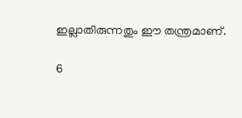ഇല്ലാതിരുന്നതും ഈ തന്ത്രമാണ്.

6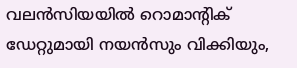വലന്‍സിയയില്‍ റൊമാന്റിക് ഡേറ്റുമായി നയന്‍സും വിക്കിയും,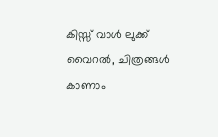കിസ്സ് വാള്‍ ലുക്ക് വൈറല്‍, ചിത്രങ്ങള്‍ കാണാം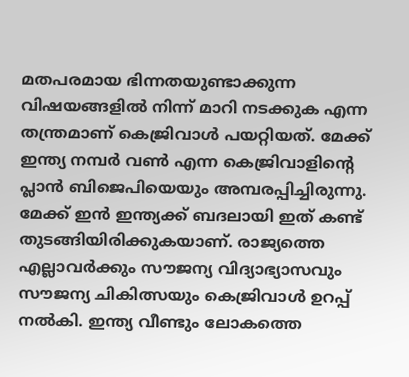മതപരമായ ഭിന്നതയുണ്ടാക്കുന്ന വിഷയങ്ങളില്‍ നിന്ന് മാറി നടക്കുക എന്ന തന്ത്രമാണ് കെജ്രിവാള്‍ പയറ്റിയത്. മേക്ക് ഇന്ത്യ നമ്പര്‍ വണ്‍ എന്ന കെജ്രിവാളിന്റെ പ്ലാന്‍ ബിജെപിയെയും അമ്പരപ്പിച്ചിരുന്നു. മേക്ക് ഇന്‍ ഇന്ത്യക്ക് ബദലായി ഇത് കണ്ട് തുടങ്ങിയിരിക്കുകയാണ്. രാജ്യത്തെ എല്ലാവര്‍ക്കും സൗജന്യ വിദ്യാഭ്യാസവും സൗജന്യ ചികിത്സയും കെജ്രിവാള്‍ ഉറപ്പ് നല്‍കി. ഇന്ത്യ വീണ്ടും ലോകത്തെ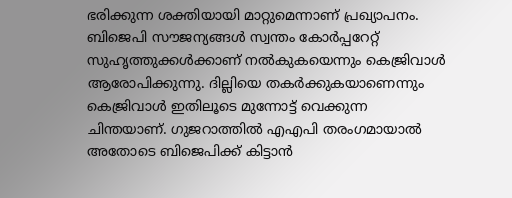ഭരിക്കുന്ന ശക്തിയായി മാറ്റുമെന്നാണ് പ്രഖ്യാപനം. ബിജെപി സൗജന്യങ്ങള്‍ സ്വന്തം കോര്‍പ്പറേറ്റ് സുഹൃത്തുക്കള്‍ക്കാണ് നല്‍കുകയെന്നും കെജ്രിവാള്‍ ആരോപിക്കുന്നു. ദില്ലിയെ തകര്‍ക്കുകയാണെന്നും കെജ്രിവാള്‍ ഇതിലൂടെ മുന്നോട്ട് വെക്കുന്ന ചിന്തയാണ്. ഗുജറാത്തില്‍ എഎപി തരംഗമായാല്‍ അതോടെ ബിജെപിക്ക് കിട്ടാന്‍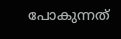പോകുന്നത്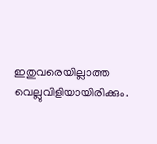ഇതുവരെയില്ലാത്ത വെല്ലുവിളിയായിരിക്കും.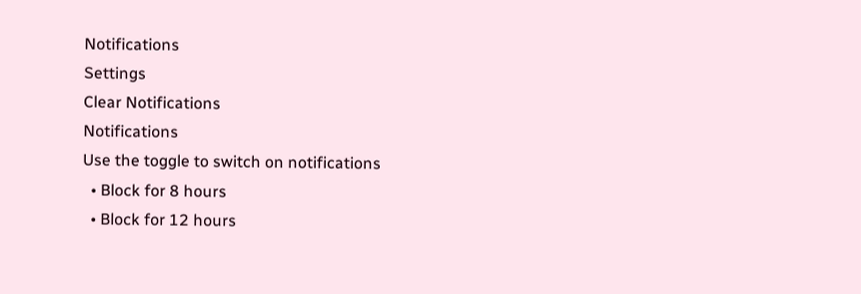Notifications
Settings
Clear Notifications
Notifications
Use the toggle to switch on notifications
  • Block for 8 hours
  • Block for 12 hours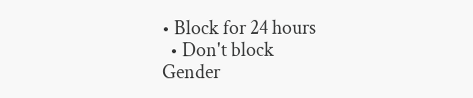• Block for 24 hours
  • Don't block
Gender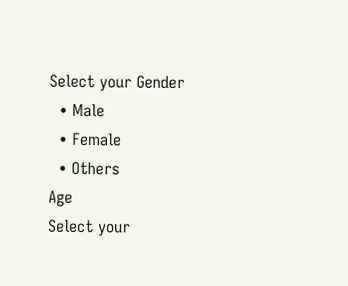Select your Gender
  • Male
  • Female
  • Others
Age
Select your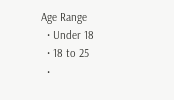Age Range
  • Under 18
  • 18 to 25
  •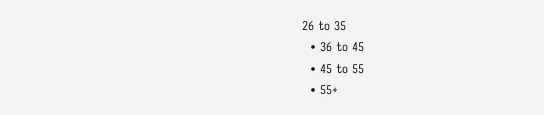26 to 35
  • 36 to 45
  • 45 to 55
  • 55+